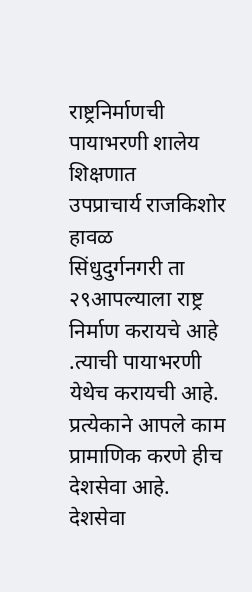राष्ट्रनिर्माणची पायाभरणी शालेय शिक्षणात
उपप्राचार्य राजकिशोर हावळ
सिंधुदुर्गनगरी ता २९आपल्याला राष्ट्र निर्माण करायचे आहे .त्याची पायाभरणी येथेच करायची आहे. प्रत्येकाने आपले काम प्रामाणिक करणे हीच देशसेवा आहे. देशसेवा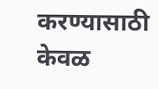करण्यासाठी केवळ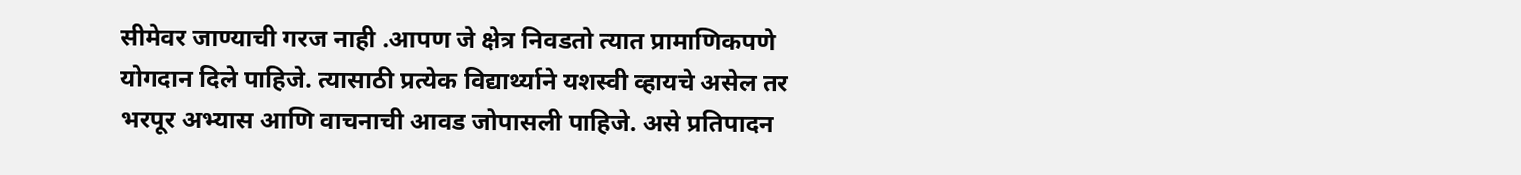सीमेवर जाण्याची गरज नाही .आपण जे क्षेत्र निवडतो त्यात प्रामाणिकपणे योगदान दिले पाहिजे. त्यासाठी प्रत्येक विद्यार्थ्याने यशस्वी व्हायचे असेल तर भरपूर अभ्यास आणि वाचनाची आवड जोपासली पाहिजे. असे प्रतिपादन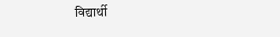विद्यार्थी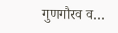गुणगौरव व…